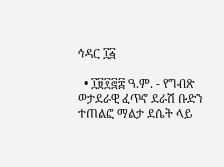ኅዳር ፲፭

  • ፲፱፻፸፰ ዓ.ም. - የግብጽ ወታደራዊ ፈጥኖ ደራሽ ቡድን ተጠልፎ ማልታ ደሴት ላይ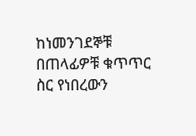ከነመንገደኞቹ በጠላፊዎቹ ቁጥጥር ስር የነበረውን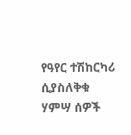የዓየር ተሽከርካሪ ሲያስለቅቁ ሃምሣ ሰዎች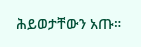ሕይወታቸውን አጡ።